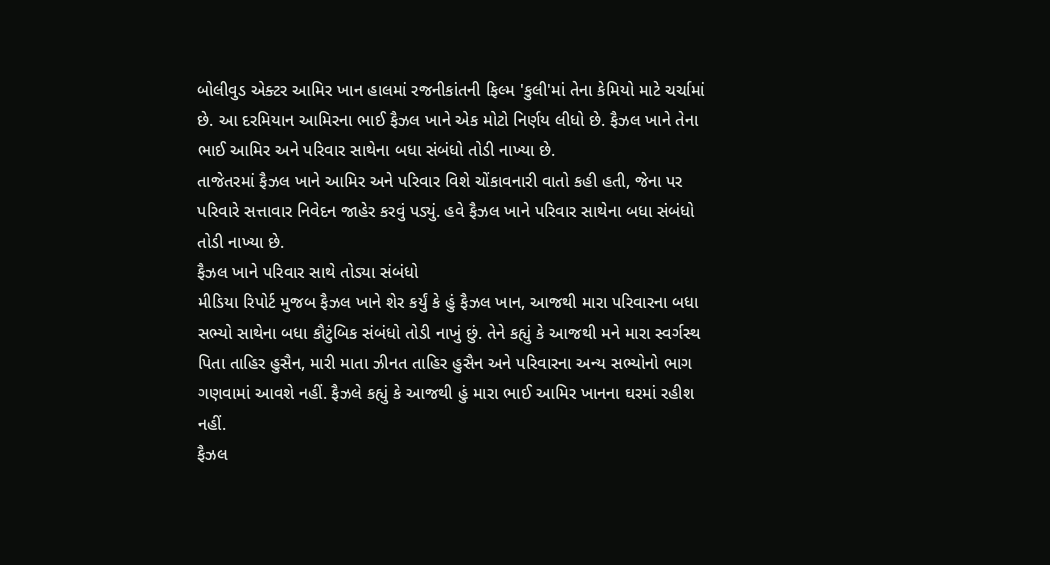બોલીવુડ એક્ટર આમિર ખાન હાલમાં રજનીકાંતની ફિલ્મ 'કુલી'માં તેના કેમિયો માટે ચર્ચામાં છે. આ દરમિયાન આમિરના ભાઈ ફૈઝલ ખાને એક મોટો નિર્ણય લીધો છે. ફૈઝલ ખાને તેના ભાઈ આમિર અને પરિવાર સાથેના બધા સંબંધો તોડી નાખ્યા છે.
તાજેતરમાં ફૈઝલ ખાને આમિર અને પરિવાર વિશે ચોંકાવનારી વાતો કહી હતી, જેના પર પરિવારે સત્તાવાર નિવેદન જાહેર કરવું પડ્યું. હવે ફૈઝલ ખાને પરિવાર સાથેના બધા સંબંધો તોડી નાખ્યા છે.
ફૈઝલ ખાને પરિવાર સાથે તોડ્યા સંબંધો
મીડિયા રિપોર્ટ મુજબ ફૈઝલ ખાને શેર કર્યું કે હું ફૈઝલ ખાન, આજથી મારા પરિવારના બધા સભ્યો સાથેના બધા કૌટુંબિક સંબંધો તોડી નાખું છું. તેને કહ્યું કે આજથી મને મારા સ્વર્ગસ્થ પિતા તાહિર હુસૈન, મારી માતા ઝીનત તાહિર હુસૈન અને પરિવારના અન્ય સભ્યોનો ભાગ ગણવામાં આવશે નહીં. ફૈઝલે કહ્યું કે આજથી હું મારા ભાઈ આમિર ખાનના ઘરમાં રહીશ નહીં.
ફૈઝલ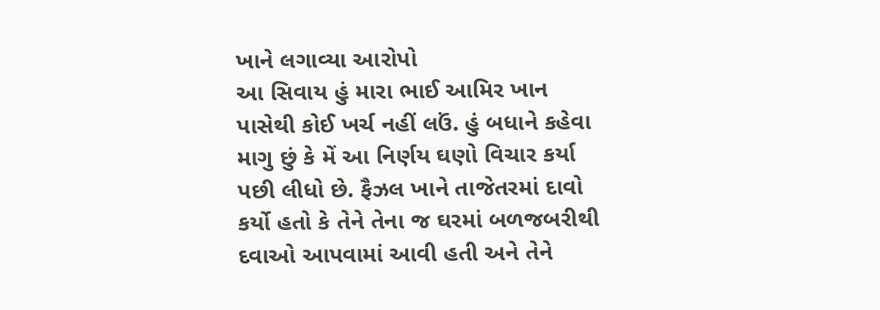ખાને લગાવ્યા આરોપો
આ સિવાય હું મારા ભાઈ આમિર ખાન પાસેથી કોઈ ખર્ચ નહીં લઉં. હું બધાને કહેવા માગુ છું કે મેં આ નિર્ણય ઘણો વિચાર કર્યા પછી લીધો છે. ફૈઝલ ખાને તાજેતરમાં દાવો કર્યો હતો કે તેને તેના જ ઘરમાં બળજબરીથી દવાઓ આપવામાં આવી હતી અને તેને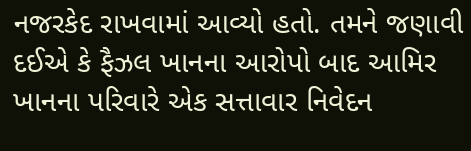નજરકેદ રાખવામાં આવ્યો હતો. તમને જણાવી દઈએ કે ફૈઝલ ખાનના આરોપો બાદ આમિર ખાનના પરિવારે એક સત્તાવાર નિવેદન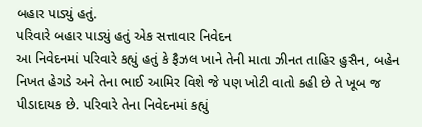બહાર પાડ્યું હતું.
પરિવારે બહાર પાડ્યું હતું એક સત્તાવાર નિવેદન
આ નિવેદનમાં પરિવારે કહ્યું હતું કે ફૈઝલ ખાને તેની માતા ઝીનત તાહિર હુસૈન, બહેન નિખત હેગડે અને તેના ભાઈ આમિર વિશે જે પણ ખોટી વાતો કહી છે તે ખૂબ જ પીડાદાયક છે. પરિવારે તેના નિવેદનમાં કહ્યું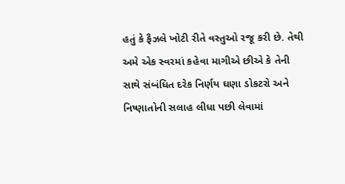હતું કે ફૈઝલે ખોટી રીતે વસ્તુઓ રજૂ કરી છે. તેથી અમે એક સ્વરમાં કહેવા માગીએ છીએ કે તેની સાથે સંબંધિત દરેક નિર્ણય ઘણા ડોકટરો અને નિષ્ણાતોની સલાહ લીધા પછી લેવામાં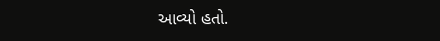આવ્યો હતો.